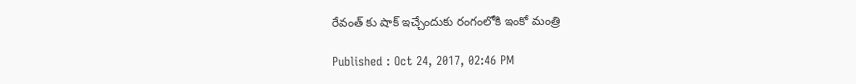రేవంత్ కు షాక్ ఇచ్చేందుకు రంగంలోకి ఇంకో మంత్రి

Published : Oct 24, 2017, 02:46 PM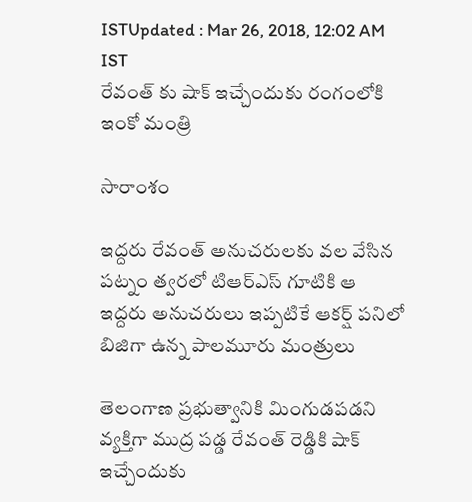ISTUpdated : Mar 26, 2018, 12:02 AM IST
రేవంత్ కు షాక్ ఇచ్చేందుకు రంగంలోకి ఇంకో మంత్రి

సారాంశం

ఇద్దరు రేవంత్ అనుచరులకు వల వేసిన పట్నం త్వరలో టిఆర్ఎస్ గూటికి ఆ ఇద్దరు అనుచరులు ఇప్పటికే ఆకర్ష్ పనిలో బిజిగా ఉన్న పాలమూరు మంత్రులు

తెలంగాణ ప్రభుత్వానికి మింగుడపడని వ్యక్తిగా ముద్ర పడ్డ రేవంత్ రెడ్డికి షాక్ ఇచ్చేందుకు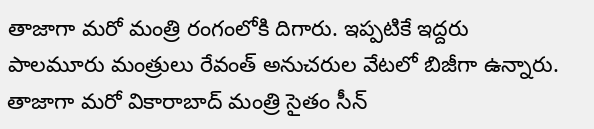తాజాగా మరో మంత్రి రంగంలోకి దిగారు. ఇప్పటికే ఇద్దరు పాలమూరు మంత్రులు రేవంత్ అనుచరుల వేటలో బిజీగా ఉన్నారు. తాజాగా మరో వికారాబాద్ మంత్రి సైతం సీన్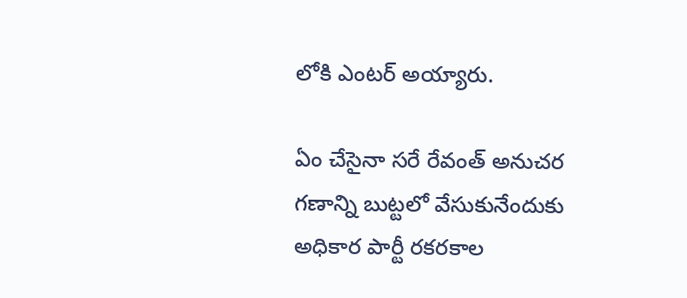లోకి ఎంటర్ అయ్యారు.

ఏం చేసైనా సరే రేవంత్ అనుచర గణాన్ని బుట్టలో వేసుకునేందుకు అధికార పార్టీ రకరకాల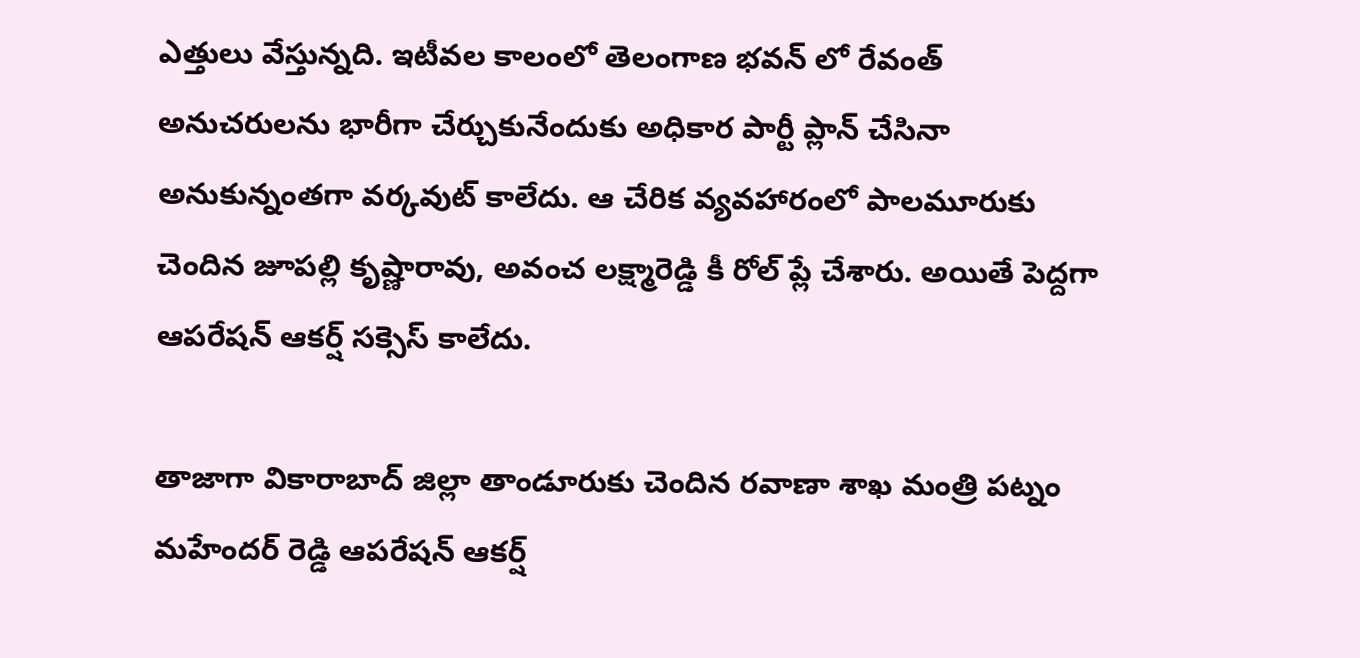ఎత్తులు వేస్తున్నది. ఇటీవల కాలంలో తెలంగాణ భవన్ లో రేవంత్ అనుచరులను భారీగా చేర్చుకునేందుకు అధికార పార్టీ ప్లాన్ చేసినా అనుకున్నంతగా వర్కవుట్ కాలేదు. ఆ చేరిక వ్యవహారంలో పాలమూరుకు చెందిన జూపల్లి కృష్ణారావు, అవంచ లక్ష్మారెడ్డి కీ రోల్ ప్లే చేశారు. అయితే పెద్దగా ఆపరేషన్ ఆకర్ష్ సక్సెస్ కాలేదు.

తాజాగా వికారాబాద్ జిల్లా తాండూరుకు చెందిన రవాణా శాఖ మంత్రి పట్నం మహేందర్ రెడ్డి ఆపరేషన్ ఆకర్ష్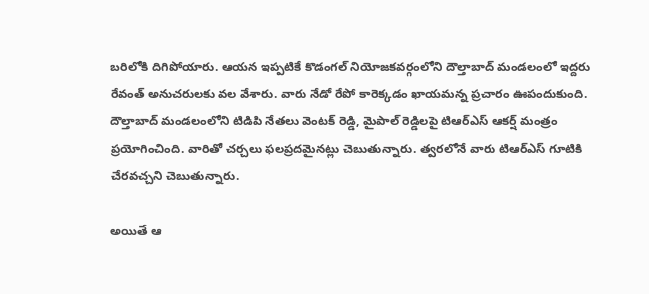బరిలోకి దిగిపోయారు. ఆయన ఇప్పటికే కొడంగల్ నియోజకవర్గంలోని దౌల్తాబాద్ మండలంలో ఇద్దరు రేవంత్ అనుచరులకు వల వేశారు. వారు నేడో రేపో కారెక్కడం ఖాయమన్న ప్రచారం ఊపందుకుంది. దౌల్తాబాద్ మండలంలోని టిడిపి నేతలు వెంటక్ రెడ్డి, మైపాల్ రెడ్డిలపై టిఆర్ఎస్ ఆకర్ష్ మంత్రం ప్రయోగించింది. వారితో చర్చలు ఫలప్రదమైనట్లు చెబుతున్నారు. త్వరలోనే వారు టిఆర్ఎస్ గూటికి చేరవచ్చని చెబుతున్నారు.

అయితే ఆ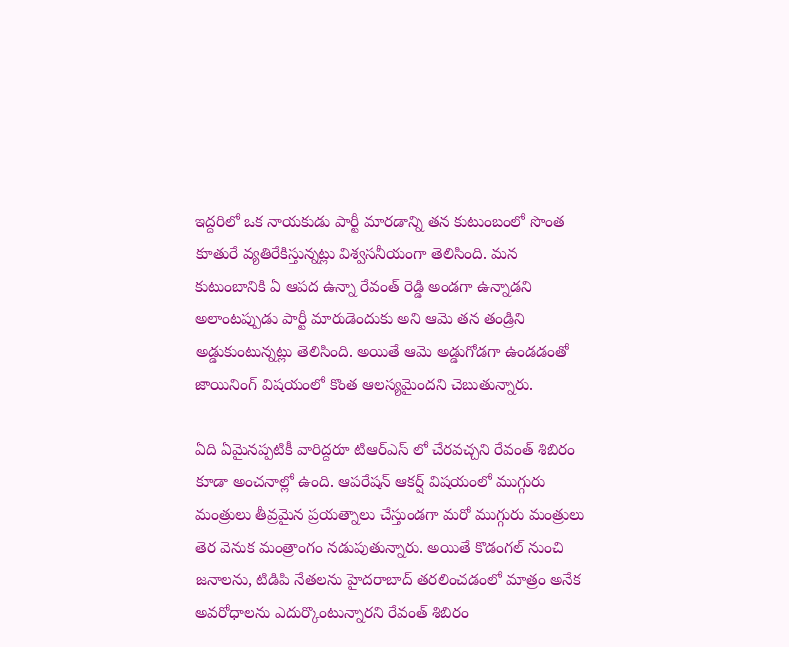ఇద్దరిలో ఒక నాయకుడు పార్టీ మారడాన్ని తన కుటుంబంలో సొంత కూతురే వ్యతిరేకిస్తున్నట్లు విశ్వసనీయంగా తెలిసింది. మన కుటుంబానికి ఏ ఆపద ఉన్నా రేవంత్ రెడ్డి అండగా ఉన్నాడని అలాంటప్పుడు పార్టీ మారుడెందుకు అని ఆమె తన తండ్రిని అడ్డుకుంటున్నట్లు తెలిసింది. అయితే ఆమె అడ్డుగోడగా ఉండడంతో జాయినింగ్ విషయంలో కొంత ఆలస్యమైందని చెబుతున్నారు.

ఏది ఏమైనప్పటికీ వారిద్దరూ టిఆర్ఎస్ లో చేరవచ్చని రేవంత్ శిబిరం కూడా అంచనాల్లో ఉంది. ఆపరేషన్ ఆకర్ష్ విషయంలో ముగ్గురు మంత్రులు తీవ్రమైన ప్రయత్నాలు చేస్తుండగా మరో ముగ్గురు మంత్రులు తెర వెనుక మంత్రాంగం నడుపుతున్నారు. అయితే కొడంగల్ నుంచి జనాలను, టిడిపి నేతలను హైదరాబాద్ తరలించడంలో మాత్రం అనేక అవరోధాలను ఎదుర్కొంటున్నారని రేవంత్ శిబిరం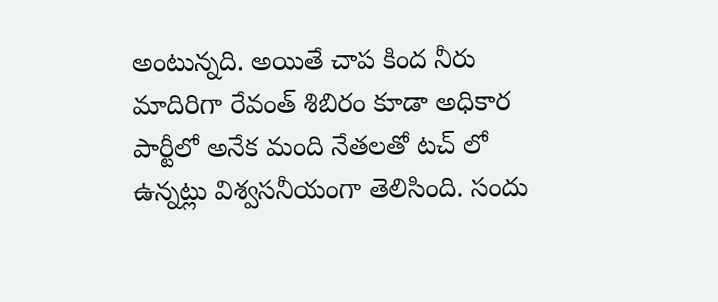అంటున్నది. అయితే చాప కింద నీరు మాదిరిగా రేవంత్ శిబిరం కూడా అధికార పార్టీలో అనేక మంది నేతలతో టచ్ లో ఉన్నట్లు విశ్వసనీయంగా తెలిసింది. సందు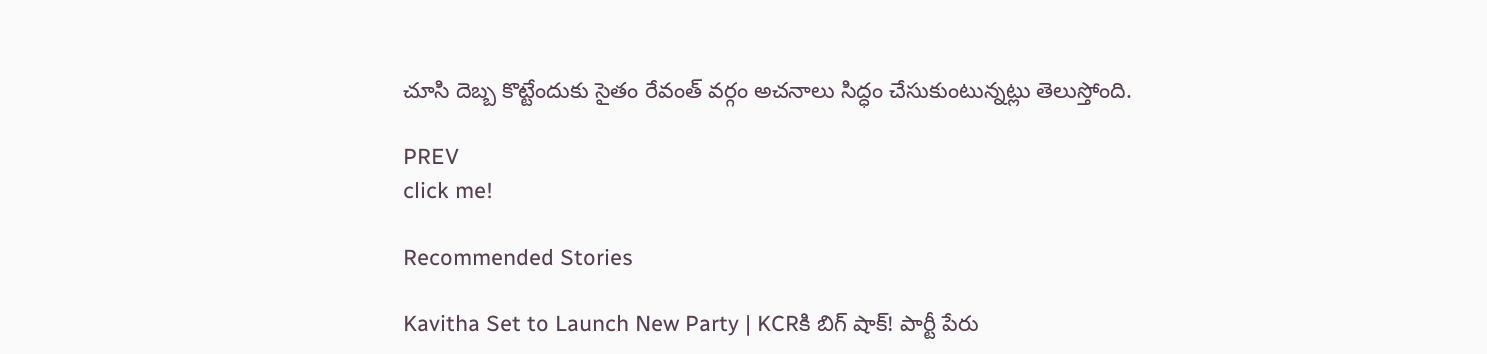చూసి దెబ్బ కొట్టేందుకు సైతం రేవంత్ వర్గం అచనాలు సిద్ధం చేసుకుంటున్నట్లు తెలుస్తోంది.

PREV
click me!

Recommended Stories

Kavitha Set to Launch New Party | KCRకి బిగ్ షాక్! పార్టీ పేరు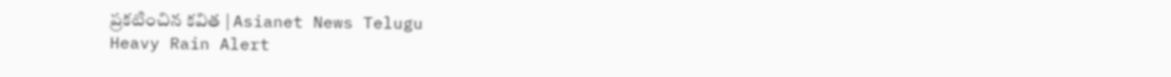ప్రకటించిన కవిత | Asianet News Telugu
Heavy Rain Alert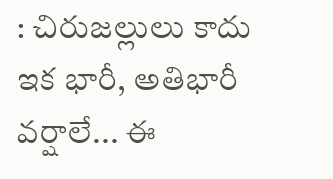: చిరుజల్లులు కాదు ఇక భారీ, అతిభారీ వర్షాలే... ఈ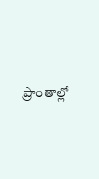ప్రాంతాల్లో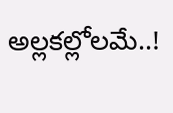అల్లకల్లోలమే..!